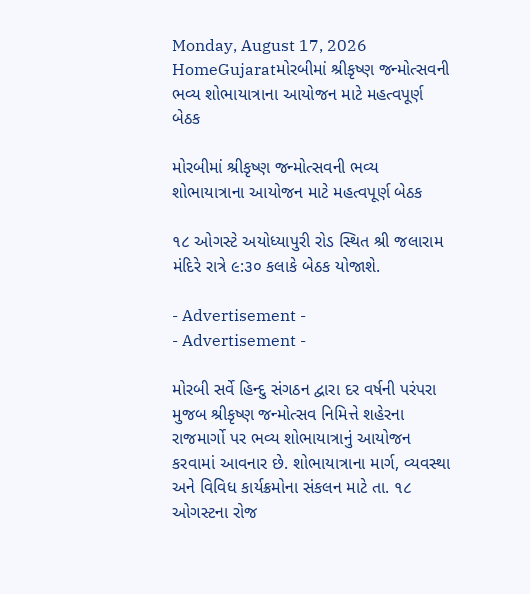Monday, August 17, 2026
HomeGujaratમોરબીમાં શ્રીકૃષ્ણ જન્મોત્સવની ભવ્ય શોભાયાત્રાના આયોજન માટે મહત્વપૂર્ણ બેઠક

મોરબીમાં શ્રીકૃષ્ણ જન્મોત્સવની ભવ્ય શોભાયાત્રાના આયોજન માટે મહત્વપૂર્ણ બેઠક

૧૮ ઓગસ્ટે અયોધ્યાપુરી રોડ સ્થિત શ્રી જલારામ મંદિરે રાત્રે ૯:૩૦ કલાકે બેઠક યોજાશે.

- Advertisement -
- Advertisement -

મોરબી સર્વે હિન્દુ સંગઠન દ્વારા દર વર્ષની પરંપરા મુજબ શ્રીકૃષ્ણ જન્મોત્સવ નિમિત્તે શહેરના રાજમાર્ગો પર ભવ્ય શોભાયાત્રાનું આયોજન કરવામાં આવનાર છે. શોભાયાત્રાના માર્ગ, વ્યવસ્થા અને વિવિધ કાર્યક્રમોના સંકલન માટે તા. ૧૮ ઓગસ્ટના રોજ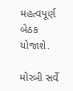મહત્વપૂર્ણ બેઠક યોજાશે.

મોરબી સર્વે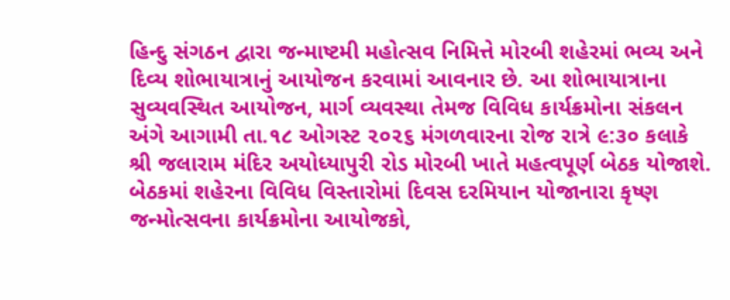હિન્દુ સંગઠન દ્વારા જન્માષ્ટમી મહોત્સવ નિમિત્તે મોરબી શહેરમાં ભવ્ય અને દિવ્ય શોભાયાત્રાનું આયોજન કરવામાં આવનાર છે. આ શોભાયાત્રાના સુવ્યવસ્થિત આયોજન, માર્ગ વ્યવસ્થા તેમજ વિવિધ કાર્યક્રમોના સંકલન અંગે આગામી તા.૧૮ ઓગસ્ટ ૨૦૨૬ મંગળવારના રોજ રાત્રે ૯:૩૦ કલાકે શ્રી જલારામ મંદિર અયોધ્યાપુરી રોડ મોરબી ખાતે મહત્વપૂર્ણ બેઠક યોજાશે. બેઠકમાં શહેરના વિવિધ વિસ્તારોમાં દિવસ દરમિયાન યોજાનારા કૃષ્ણ જન્મોત્સવના કાર્યક્રમોના આયોજકો,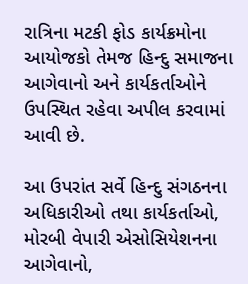રાત્રિના મટકી ફોડ કાર્યક્રમોના આયોજકો તેમજ હિન્દુ સમાજના આગેવાનો અને કાર્યકર્તાઓને ઉપસ્થિત રહેવા અપીલ કરવામાં આવી છે.

આ ઉપરાંત સર્વે હિન્દુ સંગઠનના અધિકારીઓ તથા કાર્યકર્તાઓ, મોરબી વેપારી એસોસિયેશનના આગેવાનો,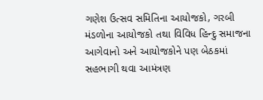ગણેશ ઉત્સવ સમિતિના આયોજકો, ગરબી મંડળોના આયોજકો તથા વિવિધ હિન્દુ સમાજના આગેવાનો અને આયોજકોને પણ બેઠકમાં સહભાગી થવા આમંત્રણ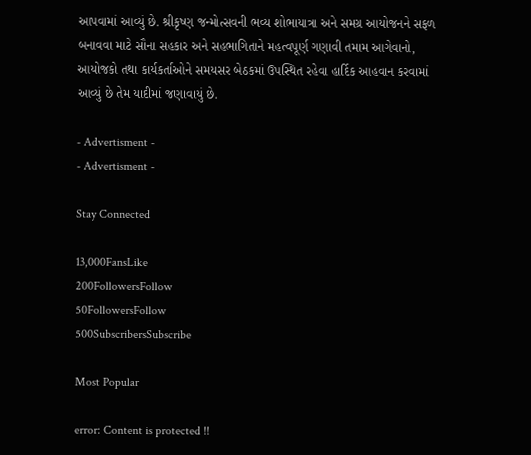આપવામાં આવ્યું છે. શ્રીકૃષ્ણ જન્મોત્સવની ભવ્ય શોભાયાત્રા અને સમગ્ર આયોજનને સફળ બનાવવા માટે સૌના સહકાર અને સહભાગિતાને મહત્વપૂર્ણ ગણાવી તમામ આગેવાનો, આયોજકો તથા કાર્યકર્તાઓને સમયસર બેઠકમાં ઉપસ્થિત રહેવા હાર્દિક આહવાન કરવામાં આવ્યું છે તેમ યાદીમાં જણાવાયું છે.

- Advertisment -
- Advertisment -

Stay Connected

13,000FansLike
200FollowersFollow
50FollowersFollow
500SubscribersSubscribe

Most Popular

error: Content is protected !!